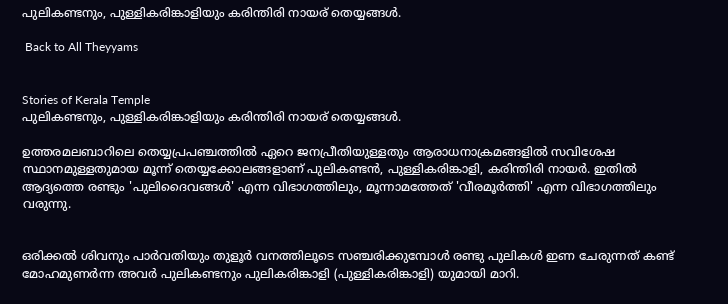പുലികണ്ടനും, പുള്ളികരിങ്കാളിയും കരിന്തിരി നായര് തെയ്യങ്ങൾ.

 Back to All Theyyams


Stories of Kerala Temple
പുലികണ്ടനും, പുള്ളികരിങ്കാളിയും കരിന്തിരി നായര് തെയ്യങ്ങൾ.

ഉത്തരമലബാറിലെ തെയ്യപ്രപഞ്ചത്തിൽ ഏറെ ജനപ്രീതിയുള്ളതും ആരാധനാക്രമങ്ങളിൽ സവിശേഷ സ്ഥാനമുള്ളതുമായ മൂന്ന് തെയ്യക്കോലങ്ങളാണ് പുലികണ്ടൻ, പുള്ളികരിങ്കാളി, കരിന്തിരി നായർ. ഇതിൽ ആദ്യത്തെ രണ്ടും 'പുലിദൈവങ്ങൾ' എന്ന വിഭാഗത്തിലും, മൂന്നാമത്തേത് 'വീരമൂർത്തി' എന്ന വിഭാഗത്തിലും വരുന്നു.


ഒരിക്കല്‍ ശിവനും പാര്‍വതിയും തുളൂര്‍ വനത്തിലൂടെ സഞ്ചരിക്കുമ്പോള്‍ രണ്ടു പുലികള്‍ ഇണ ചേരുന്നത് കണ്ട് മോഹമുണര്‍ന്ന അവര്‍ പുലികണ്ടനും പുലികരിങ്കാളി (പുള്ളികരിങ്കാളി) യുമായി മാറി.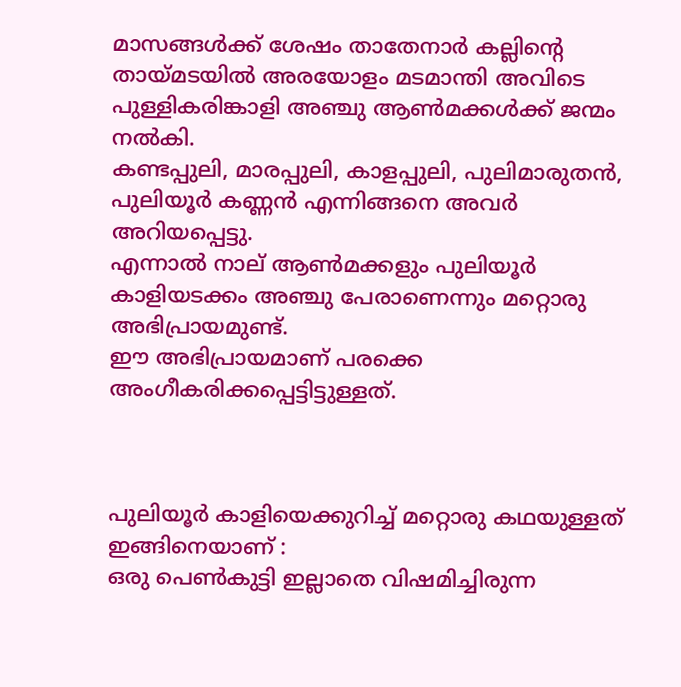മാസങ്ങള്‍ക്ക് ശേഷം താതേനാര്‍ കല്ലിന്റെ തായ്മടയില്‍ അരയോളം മടമാന്തി അവിടെ പുള്ളികരിങ്കാളി അഞ്ചു ആണ്‍മക്കള്‍ക്ക് ജന്മം നല്‍കി.
കണ്ടപ്പുലി, മാരപ്പുലി, കാളപ്പുലി, പുലിമാരുതന്‍, പുലിയൂര്‍ കണ്ണന്‍ എന്നിങ്ങനെ അവര്‍ അറിയപ്പെട്ടു.
എന്നാല്‍ നാല് ആണ്‍മക്കളും പുലിയൂര്‍ കാളിയടക്കം അഞ്ചു പേരാണെന്നും മറ്റൊരു അഭിപ്രായമുണ്ട്.
ഈ അഭിപ്രായമാണ് പരക്കെ അംഗീകരിക്കപ്പെട്ടിട്ടുള്ളത്.



പുലിയൂര്‍ കാളിയെക്കുറിച്ച് മറ്റൊരു കഥയുള്ളത് ഇങ്ങിനെയാണ്‌ :
ഒരു പെണ്‍കുട്ടി ഇല്ലാതെ വിഷമിച്ചിരുന്ന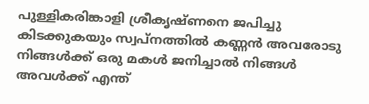പുള്ളികരിങ്കാളി ശ്രീകൃഷ്ണനെ ജപിച്ചു കിടക്കുകയും സ്വപ്നത്തില്‍ കണ്ണന്‍ അവരോടു നിങ്ങള്‍ക്ക് ഒരു മകള്‍ ജനിച്ചാല്‍ നിങ്ങള്‍ അവള്‍ക്ക് എന്ത്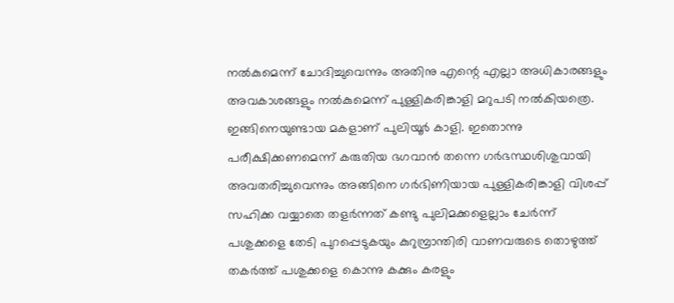നല്‍കുമെന്ന് ചോദിച്ചുവെന്നും അതിനു എന്റെ എല്ലാ അധികാരങ്ങളും അവകാശങ്ങളും നല്‍കുമെന്ന് പുള്ളികരിങ്കാളി മറുപടി നല്‍കിയത്രെ.
ഇങ്ങിനെയുണ്ടായ മകളാണ് പുലിയൂര്‍ കാളി. ഇതൊന്നു പരീക്ഷിക്കണമെന്ന് കരുതിയ ഭഗവാന്‍ തന്നെ ഗര്‍ഭസ്ഥശിശുവായി അവതരിച്ചുവെന്നും അങ്ങിനെ ഗര്‍ഭിണിയായ പുള്ളികരിങ്കാളി വിശപ്പ്‌ സഹിക്ക വയ്യാതെ തളര്‍ന്നത് കണ്ടു പുലിമക്കളെല്ലാം ചേര്‍ന്ന് പശുക്കളെ തേടി പുറപ്പെടുകയും കുറുമ്പ്രാന്തിരി വാണവരുടെ തൊഴുത്ത് തകര്‍ത്ത് പശുക്കളെ കൊന്നു കക്കും കരളും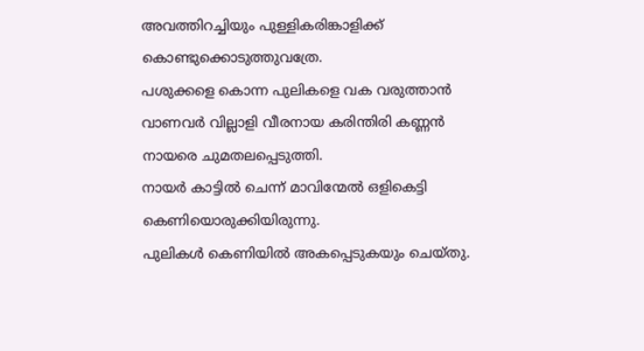അവത്തിറച്ചിയും പുള്ളികരിങ്കാളിക്ക് കൊണ്ടുക്കൊടുത്തുവത്രേ.
പശുക്കളെ കൊന്ന പുലികളെ വക വരുത്താന്‍ വാണവര്‍ വില്ലാളി വീരനായ കരിന്തിരി കണ്ണന്‍ നായരെ ചുമതലപ്പെടുത്തി.
നായര്‍ കാട്ടില്‍ ചെന്ന് മാവിന്മേല്‍ ഒളികെട്ടി കെണിയൊരുക്കിയിരുന്നു.
പുലികള്‍ കെണിയില്‍ അകപ്പെടുകയും ചെയ്തു.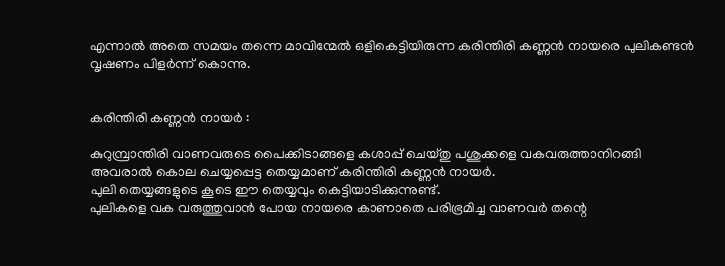എന്നാല്‍ അതെ സമയം തന്നെ മാവിന്മേല്‍ ഒളികെട്ടിയിരുന്ന കരിന്തിരി കണ്ണന്‍ നായരെ പുലികണ്ടന്‍ വൃഷണം പിളര്‍ന്ന് കൊന്നു.


കരിന്തിരി കണ്ണന്‍ നായര്‍ :

കുറുമ്പ്രാന്തിരി വാണവരുടെ പൈക്കിടാങ്ങളെ കശാപ്പ് ചെയ്തു പശുക്കളെ വകവരുത്താനിറങ്ങി അവരാല്‍ കൊല ചെയ്യപ്പെട്ട തെയ്യമാണ്‌ കരിന്തിരി കണ്ണന്‍ നായര്‍.
പുലി തെയ്യങ്ങളുടെ കൂടെ ഈ തെയ്യവും കെട്ടിയാടിക്കുന്നുണ്ട്.
പുലികളെ വക വരുത്തുവാന്‍ പോയ നായരെ കാണാതെ പരിഭ്രമിച്ച വാണവര്‍ തന്റെ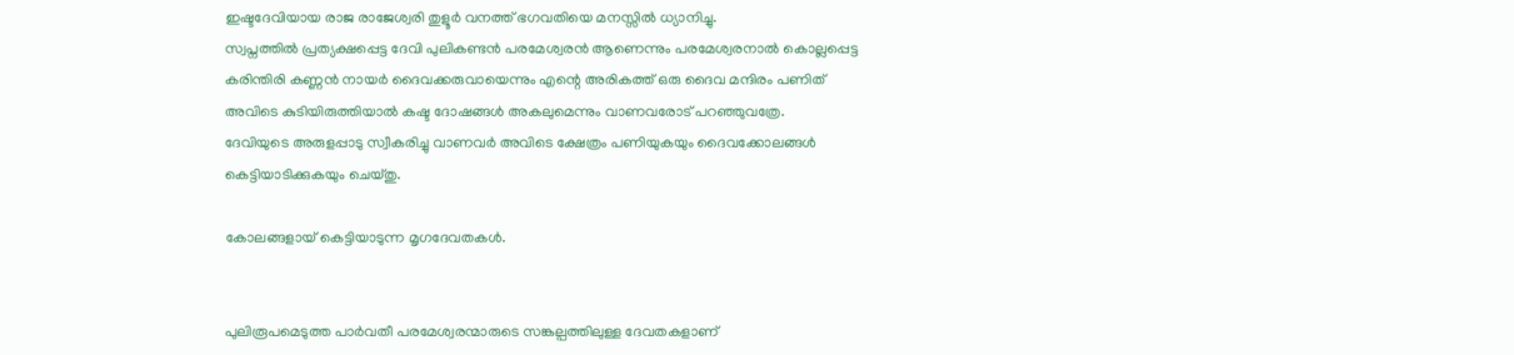ഇഷ്ടദേവിയായ രാജ രാജേശ്വരി തുളൂര്‍ വനത്ത് ഭഗവതിയെ മനസ്സില്‍ ധ്യാനിച്ചു.
സ്വപ്നത്തില്‍ പ്രത്യക്ഷപ്പെട്ട ദേവി പുലികണ്ടന്‍ പരമേശ്വരന്‍ ആണെന്നും പരമേശ്വരനാല്‍ കൊല്ലപ്പെട്ട കരിന്തിരി കണ്ണന്‍ നായര്‍ ദൈവക്കരുവായെന്നും എന്റെ അരികത്ത് ഒരു ദൈവ മന്ദിരം പണിത് അവിടെ കുടിയിരുത്തിയാല്‍ കഷ്ട ദോഷങ്ങള്‍ അകലുമെന്നും വാണവരോട് പറഞ്ഞുവത്രേ.
ദേവിയുടെ അരുളപ്പാടു സ്വീകരിച്ചു വാണവര്‍ അവിടെ ക്ഷേത്രം പണിയുകയും ദൈവക്കോലങ്ങള്‍ കെട്ടിയാടിക്കുകയും ചെയ്തു.

കോലങ്ങളായ് കെട്ടിയാടുന്ന മൃഗദേവതകൾ.


പുലിരൂപമെടുത്ത പാർവതീ പരമേശ്വരന്മാരുടെ സങ്കല്പത്തിലുള്ള ദേവതകളാണ്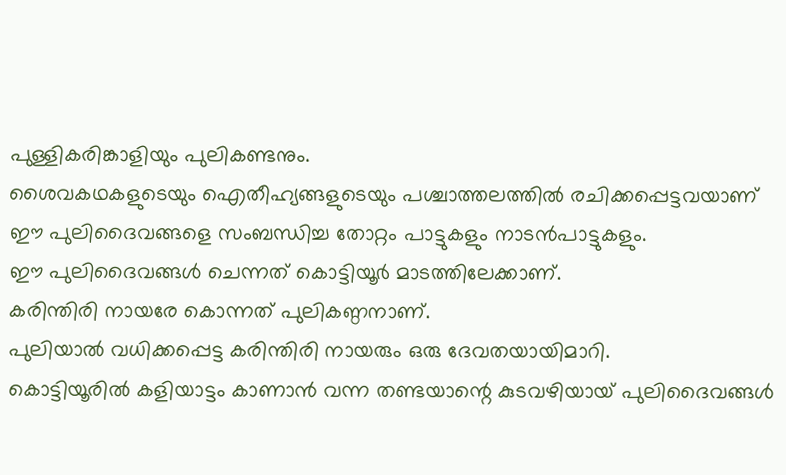പുള്ളികരിങ്കാളിയും പുലികണ്ടനും.
ശൈവകഥകളുടെയും ഐതീഹ്യങ്ങളുടെയും പശ്ചാത്തലത്തിൽ രചിക്കപ്പെട്ടവയാണ് ഈ പുലിദൈവങ്ങളെ സംബന്ധിച്ച തോറ്റം പാട്ടുകളും നാടൻപാട്ടുകളും.
ഈ പുലിദൈവങ്ങൾ ചെന്നത് കൊട്ടിയൂർ മാടത്തിലേക്കാണ്.
കരിന്തിരി നായരേ കൊന്നത് പുലികണ്ഠനാണ്.
പുലിയാൽ വധിക്കപ്പെട്ട കരിന്തിരി നായരും ഒരു ദേവതയായിമാറി.
കൊട്ടിയൂരിൽ കളിയാട്ടം കാണാൻ വന്ന തണ്ടയാന്റെ കുടവഴിയായ് പുലിദൈവങ്ങൾ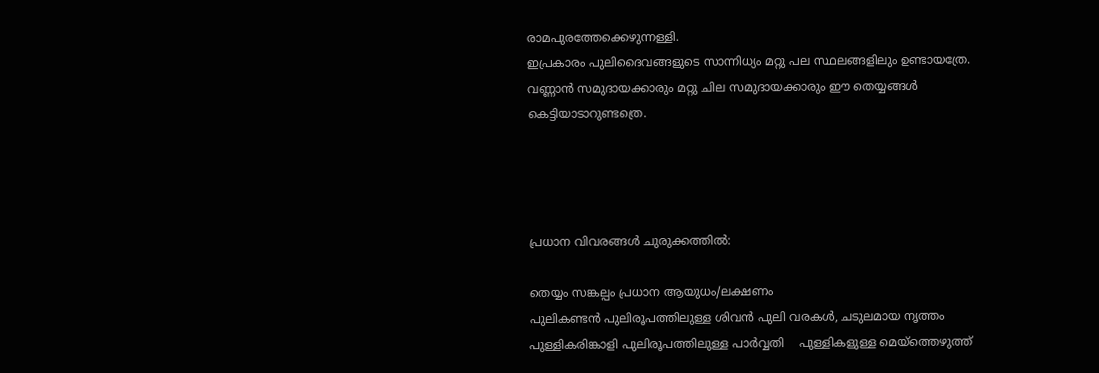രാമപുരത്തേക്കെഴുന്നള്ളി.
ഇപ്രകാരം പുലിദൈവങ്ങളുടെ സാന്നിധ്യം മറ്റു പല സ്ഥലങ്ങളിലും ഉണ്ടായത്രേ.
വണ്ണാൻ സമുദായക്കാരും മറ്റു ചില സമുദായക്കാരും ഈ തെയ്യങ്ങൾ കെട്ടിയാടാറുണ്ടത്രെ.




പ്രധാന വിവരങ്ങൾ ചുരുക്കത്തിൽ:

തെയ്യം സങ്കല്പം പ്രധാന ആയുധം/ലക്ഷണം
പുലികണ്ടൻ പുലിരൂപത്തിലുള്ള ശിവൻ പുലി വരകൾ, ചടുലമായ നൃത്തം
പുള്ളികരിങ്കാളി പുലിരൂപത്തിലുള്ള പാർവ്വതി    പുള്ളികളുള്ള മെയ്‌ത്തെഴുത്ത്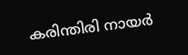കരിന്തിരി നായർ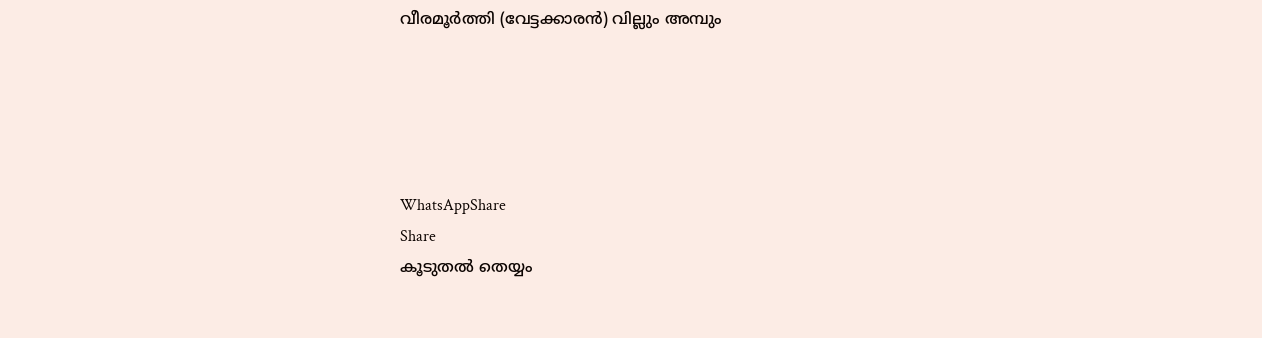വീരമൂർത്തി (വേട്ടക്കാരൻ) വില്ലും അമ്പും





WhatsAppShare
Share
കൂടുതൽ തെയ്യം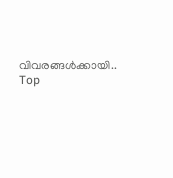വിവരങ്ങൾക്കായി..
Top